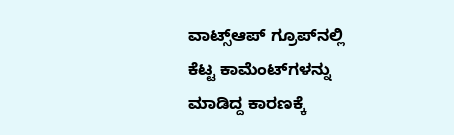ವಾಟ್ಸ್‌ಆಪ್‌ ಗ್ರೂಪ್‌ನಲ್ಲಿ ಕೆಟ್ಟ ಕಾಮೆಂಟ್‌ಗಳನ್ನು ಮಾಡಿದ್ದ ಕಾರಣಕ್ಕೆ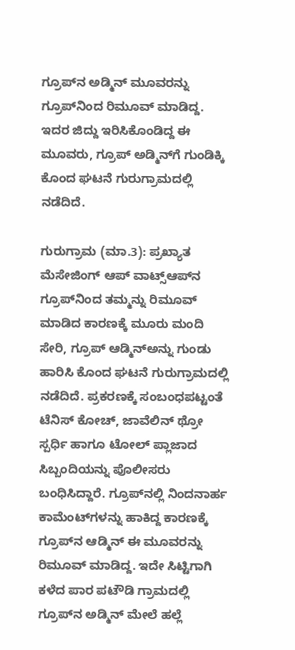ಗ್ರೂಪ್‌ನ ಅಡ್ಮಿನ್‌ ಮೂವರನ್ನು ಗ್ರೂಪ್‌ನಿಂದ ರಿಮೂವ್‌ ಮಾಡಿದ್ದ. ಇದರ ಜಿದ್ದು ಇರಿಸಿಕೊಂಡಿದ್ದ ಈ ಮೂವರು, ಗ್ರೂಪ್‌ ಅಡ್ಮಿನ್‌ಗೆ ಗುಂಡಿಕ್ಕಿ ಕೊಂದ ಘಟನೆ ಗುರುಗ್ರಾಮದಲ್ಲಿ ನಡೆದಿದೆ.

ಗುರುಗ್ರಾಮ (ಮಾ.3): ಪ್ರಖ್ಯಾತ ಮೆಸೇಜಿಂಗ್‌ ಆಪ್‌ ವಾಟ್ಸ್‌ಆಪ್‌ನ ಗ್ರೂಪ್‌ನಿಂದ ತಮ್ಮನ್ನು ರಿಮೂವ್‌ ಮಾಡಿದ ಕಾರಣಕ್ಕೆ ಮೂರು ಮಂದಿ ಸೇರಿ, ಗ್ರೂಪ್‌ ಆಡ್ಮಿನ್‌ಅನ್ನು ಗುಂಡು ಹಾರಿಸಿ ಕೊಂದ ಘಟನೆ ಗುರುಗ್ರಾಮದಲ್ಲಿ ನಡೆದಿದೆ. ಪ್ರಕರಣಕ್ಕೆ ಸಂಬಂಧಪಟ್ಟಂತೆ ಟೆನಿಸ್‌ ಕೋಚ್‌, ಜಾವೆಲಿನ್‌ ಥ್ರೋ ಸ್ಪರ್ಧಿ ಹಾಗೂ ಟೋಲ್‌ ಪ್ಲಾಜಾದ ಸಿಬ್ಬಂದಿಯನ್ನು ಪೊಲೀಸರು ಬಂಧಿಸಿದ್ದಾರೆ. ಗ್ರೂಪ್‌ನಲ್ಲಿ ನಿಂದನಾರ್ಹ ಕಾಮೆಂಟ್‌ಗಳನ್ನು ಹಾಕಿದ್ದ ಕಾರಣಕ್ಕೆ ಗ್ರೂಪ್‌ನ ಆಡ್ಮಿನ್‌ ಈ ಮೂವರನ್ನು ರಿಮೂವ್‌ ಮಾಡಿದ್ದ. ಇದೇ ಸಿಟ್ಟಿಗಾಗಿ ಕಳೆದ ಪಾರ ಪಟೌಡಿ ಗ್ರಾಮದಲ್ಲಿ ಗ್ರೂಪ್‌ನ ಅಡ್ಮಿನ್ ಮೇಲೆ ಹಲ್ಲೆ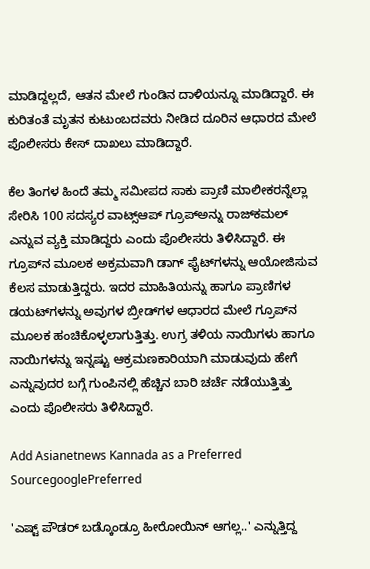ಮಾಡಿದ್ದಲ್ಲದೆ, ಆತನ ಮೇಲೆ ಗುಂಡಿನ ದಾಳಿಯನ್ನೂ ಮಾಡಿದ್ದಾರೆ. ಈ ಕುರಿತಂತೆ ಮೃತನ ಕುಟುಂಬದವರು ನೀಡಿದ ದೂರಿನ ಆಧಾರದ ಮೇಲೆ ಪೊಲೀಸರು ಕೇಸ್‌ ದಾಖಲು ಮಾಡಿದ್ದಾರೆ.

ಕೆಲ ತಿಂಗಳ ಹಿಂದೆ ತಮ್ಮ ಸಮೀಪದ ಸಾಕು ಪ್ರಾಣಿ ಮಾಲೀಕರನ್ನೆಲ್ಲಾ ಸೇರಿಸಿ 100 ಸದಸ್ಯರ ವಾಟ್ಸ್‌ಆಪ್‌ ಗ್ರೂಪ್‌ಅನ್ನು ರಾಜ್‌ಕಮಲ್‌ ಎನ್ನುವ ವ್ಯಕ್ತಿ ಮಾಡಿದ್ದರು ಎಂದು ಪೊಲೀಸರು ತಿಳಿಸಿದ್ದಾರೆ. ಈ ಗ್ರೂಪ್‌ನ ಮೂಲಕ ಅಕ್ರಮವಾಗಿ ಡಾಗ್‌ ಫೈಟ್‌ಗಳನ್ನು ಆಯೋಜಿಸುವ ಕೆಲಸ ಮಾಡುತ್ತಿದ್ದರು. ಇದರ ಮಾಹಿತಿಯನ್ನು ಹಾಗೂ ಪ್ರಾಣಿಗಳ ಡಯಟ್‌ಗಳನ್ನು ಅವುಗಳ ಬ್ರೀಡ್‌ಗಳ ಆಧಾರದ ಮೇಲೆ ಗ್ರೂಪ್‌ನ ಮೂಲಕ ಹಂಚಿಕೊಳ್ಳಲಾಗುತ್ತಿತ್ತು. ಉಗ್ರ ತಳಿಯ ನಾಯಿಗಳು ಹಾಗೂ ನಾಯಿಗಳನ್ನು ಇನ್ನಷ್ಟು ಆಕ್ರಮಣಕಾರಿಯಾಗಿ ಮಾಡುವುದು ಹೇಗೆ ಎನ್ನುವುದರ ಬಗ್ಗೆ ಗುಂಪಿನಲ್ಲಿ ಹೆಚ್ಚಿನ ಬಾರಿ ಚರ್ಚೆ ನಡೆಯುತ್ತಿತ್ತು ಎಂದು ಪೊಲೀಸರು ತಿಳಿಸಿದ್ದಾರೆ.

Add Asianetnews Kannada as a Preferred SourcegooglePreferred

'ಎಷ್ಟ್‌ ಪೌಡರ್‌ ಬಡ್ಕೊಂಡ್ರೂ ಹೀರೋಯಿನ್‌ ಆಗಲ್ಲ..' ಎನ್ನುತ್ತಿದ್ದ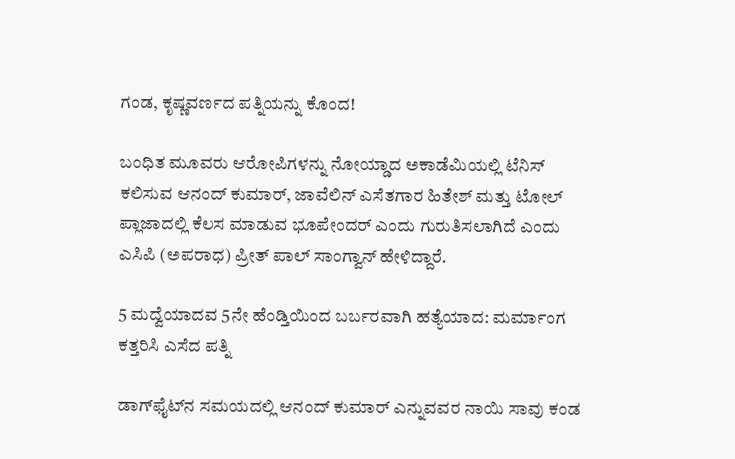ಗಂಡ, ಕೃಷ್ಣವರ್ಣದ ಪತ್ನಿಯನ್ನು ಕೊಂದ!

ಬಂಧಿತ ಮೂವರು ಆರೋಪಿಗಳನ್ನು ನೋಯ್ಡಾದ ಅಕಾಡೆಮಿಯಲ್ಲಿ ಟೆನಿಸ್ ಕಲಿಸುವ ಆನಂದ್ ಕುಮಾರ್, ಜಾವೆಲಿನ್ ಎಸೆತಗಾರ ಹಿತೇಶ್ ಮತ್ತು ಟೋಲ್ ಪ್ಲಾಜಾದಲ್ಲಿ ಕೆಲಸ ಮಾಡುವ ಭೂಪೇಂದರ್ ಎಂದು ಗುರುತಿಸಲಾಗಿದೆ ಎಂದು ಎಸಿಪಿ (ಅಪರಾಧ) ಪ್ರೀತ್ ಪಾಲ್ ಸಾಂಗ್ವಾನ್ ಹೇಳಿದ್ದಾರೆ.

5 ಮದ್ವೆಯಾದವ 5ನೇ ಹೆಂಡ್ತಿಯಿಂದ ಬರ್ಬರವಾಗಿ ಹತ್ಯೆಯಾದ: ಮರ್ಮಾಂಗ ಕತ್ತರಿಸಿ ಎಸೆದ ಪತ್ನಿ

ಡಾಗ್‌ಫೈಟ್‌ನ ಸಮಯದಲ್ಲಿ ಆನಂದ್‌ ಕುಮಾರ್‌ ಎನ್ನುವವರ ನಾಯಿ ಸಾವು ಕಂಡ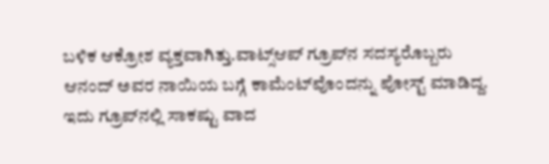ಬಳಿಕ ಆಕ್ರೋಶ ವ್ಯಕ್ತವಾಗಿತ್ತು.ವಾಟ್ಸ್‌ಆಪ್‌ ಗ್ರೂಪ್‌ನ ಸದಸ್ಯರೊಬ್ಬರು ಆನಂದ್‌ ಅವರ ನಾಯಿಯ ಬಗ್ಗೆ ಕಾಮೆಂಟ್‌ವೊಂದನ್ನು ಪೋಸ್ಟ್‌ ಮಾಡಿದ್ದ. ಇದು ಗ್ರೂಪ್‌ನಲ್ಲಿ ಸಾಕಷ್ಟು ವಾದ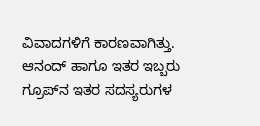ವಿವಾದಗಳಿಗೆ ಕಾರಣವಾಗಿತ್ತು. ಆನಂದ್‌ ಹಾಗೂ ಇತರ ಇಬ್ಬರು ಗ್ರೂಪ್‌ನ ಇತರ ಸದಸ್ಯರುಗಳ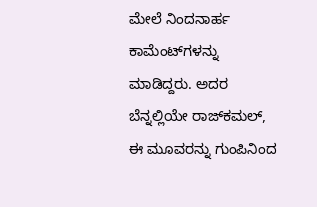ಮೇಲೆ ನಿಂದನಾರ್ಹ ಕಾಮೆಂಟ್‌ಗಳನ್ನು ಮಾಡಿದ್ದರು. ಅದರ ಬೆನ್ನಲ್ಲಿಯೇ ರಾಜ್‌ಕಮಲ್‌, ಈ ಮೂವರನ್ನು ಗುಂಪಿನಿಂದ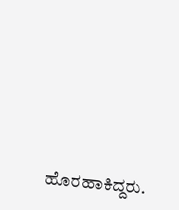ಹೊರಹಾಕಿದ್ದರು.